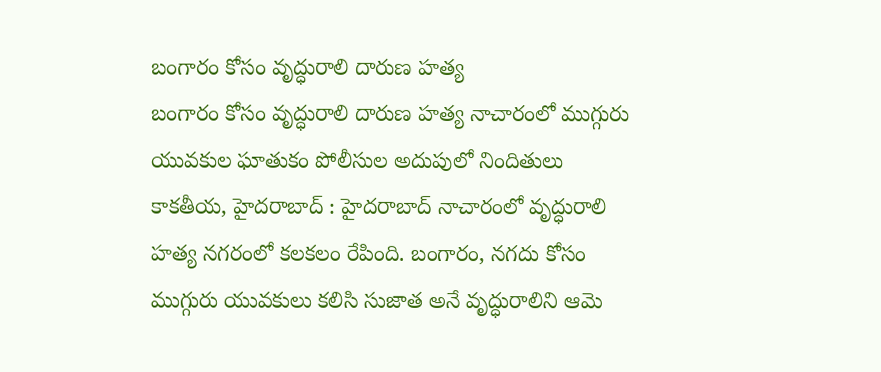బంగారం కోసం వృద్ధురాలి దారుణ హత్య
బంగారం కోసం వృద్ధురాలి దారుణ హత్య నాచారంలో ముగ్గురు యువకుల ఘాతుకం పోలీసుల అదుపులో నిందితులు కాకతీయ, హైదరాబాద్ : హైదరాబాద్ నాచారంలో వృద్ధురాలి హత్య నగరంలో కలకలం రేపింది. బంగారం, నగదు కోసం ముగ్గురు యువకులు కలిసి సుజాత అనే వృద్ధురాలిని ఆమె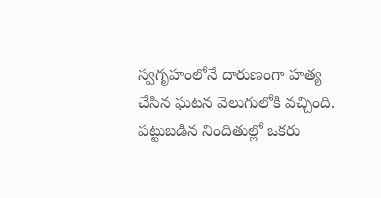స్వగృహంలోనే దారుణంగా హత్య చేసిన ఘటన వెలుగులోకి వచ్చింది. పట్టుబడిన నిందితుల్లో ఒకరు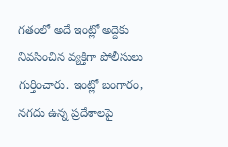గతంలో అదే ఇంట్లో అద్దెకు నివసించిన వ్యక్తిగా పోలీసులు గుర్తించారు. ఇంట్లో బంగారం, నగదు ఉన్న ప్రదేశాలపై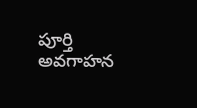పూర్తి అవగాహన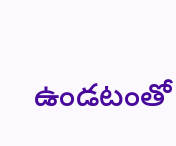ఉండటంతో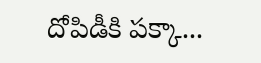దోపిడీకి పక్కా...